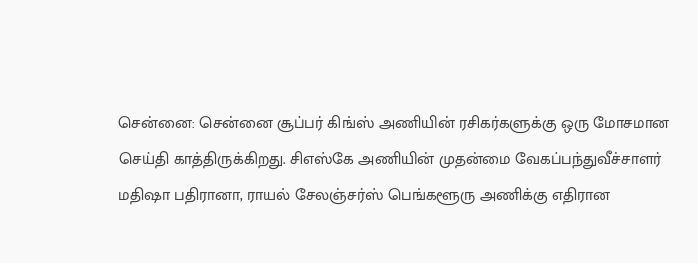சென்னை: சென்னை சூப்பர் கிங்ஸ் அணியின் ரசிகர்களுக்கு ஒரு மோசமான செய்தி காத்திருக்கிறது. சிஎஸ்கே அணியின் முதன்மை வேகப்பந்துவீச்சாளர் மதிஷா பதிரானா, ராயல் சேலஞ்சர்ஸ் பெங்களூரு அணிக்கு எதிரான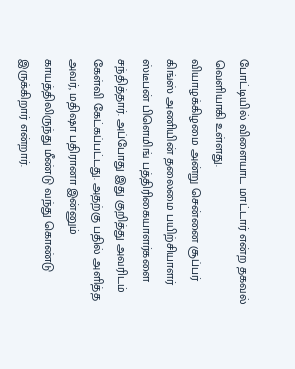போட்டியில் விளையாட மாட்டார் என்ற தகவல் வெளியாகி உள்ளது.
வியாழக்கிழமை அன்று சென்னை சூப்பர் கிங்ஸ் அணியின் தலைமை பயிற்சியாளர் ஸ்டீபன் பிளெமிங் பத்திரிகையாளர்களை சந்தித்தார். அப்போது இது குறித்து அவரிடம் கேள்வி கேட்கப்பட்டது. அதற்கு பதில் அளித்த அவர், மதிஷா பதிரானா இன்னும் காயத்திலிருந்து மீண்டு வந்து கொண்டு இருக்கிறார் என்றார்.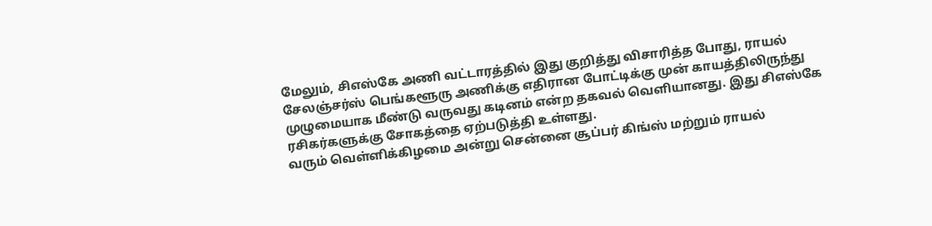மேலும், சிஎஸ்கே அணி வட்டாரத்தில் இது குறித்து விசாரித்த போது, ராயல் சேலஞ்சர்ஸ் பெங்களூரு அணிக்கு எதிரான போட்டிக்கு முன் காயத்திலிருந்து முழுமையாக மீண்டு வருவது கடினம் என்ற தகவல் வெளியானது. இது சிஎஸ்கே ரசிகர்களுக்கு சோகத்தை ஏற்படுத்தி உள்ளது.
வரும் வெள்ளிக்கிழமை அன்று சென்னை சூப்பர் கிங்ஸ் மற்றும் ராயல்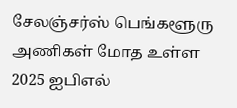சேலஞ்சர்ஸ் பெங்களூரு அணிகள் மோத உள்ள 2025 ஐபிஎல்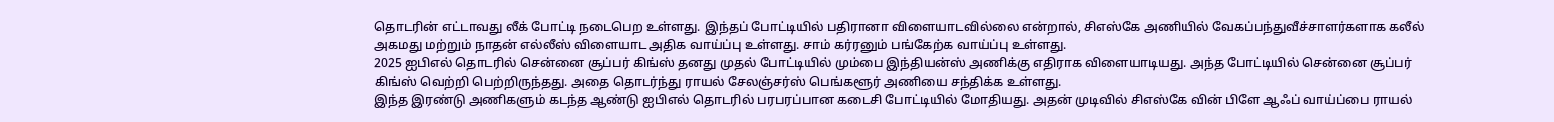தொடரின் எட்டாவது லீக் போட்டி நடைபெற உள்ளது. இந்தப் போட்டியில் பதிரானா விளையாடவில்லை என்றால், சிஎஸ்கே அணியில் வேகப்பந்துவீச்சாளர்களாக கலீல் அகமது மற்றும் நாதன் எல்லீஸ் விளையாட அதிக வாய்ப்பு உள்ளது. சாம் கர்ரனும் பங்கேற்க வாய்ப்பு உள்ளது.
2025 ஐபிஎல் தொடரில் சென்னை சூப்பர் கிங்ஸ் தனது முதல் போட்டியில் மும்பை இந்தியன்ஸ் அணிக்கு எதிராக விளையாடியது. அந்த போட்டியில் சென்னை சூப்பர் கிங்ஸ் வெற்றி பெற்றிருந்தது. அதை தொடர்ந்து ராயல் சேலஞ்சர்ஸ் பெங்களூர் அணியை சந்திக்க உள்ளது.
இந்த இரண்டு அணிகளும் கடந்த ஆண்டு ஐபிஎல் தொடரில் பரபரப்பான கடைசி போட்டியில் மோதியது. அதன் முடிவில் சிஎஸ்கே வின் பிளே ஆஃப் வாய்ப்பை ராயல்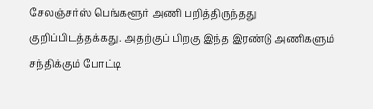சேலஞ்சர்ஸ் பெங்களூர் அணி பறித்திருந்தது குறிப்பிடத்தக்கது. அதற்குப் பிறகு இந்த இரண்டு அணிகளும் சந்திக்கும் போட்டி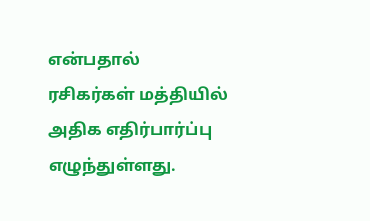என்பதால் ரசிகர்கள் மத்தியில் அதிக எதிர்பார்ப்பு எழுந்துள்ளது.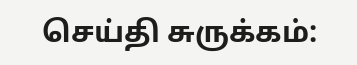செய்தி சுருக்கம்: